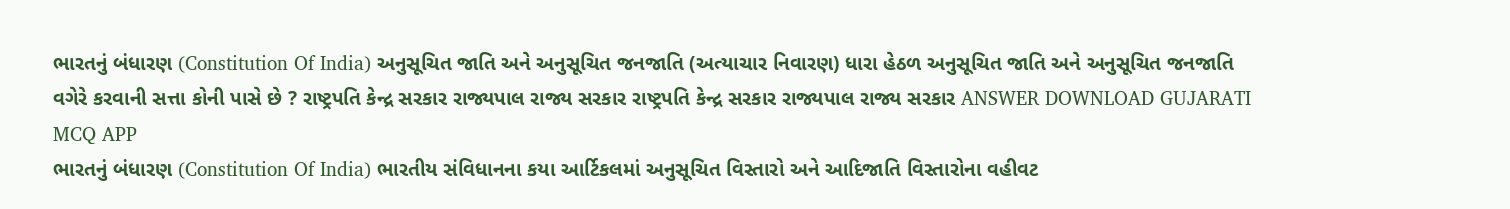ભારતનું બંધારણ (Constitution Of India) અનુસૂચિત જાતિ અને અનુસૂચિત જનજાતિ (અત્યાચાર નિવારણ) ધારા હેઠળ અનુસૂચિત જાતિ અને અનુસૂચિત જનજાતિ વગેરે કરવાની સત્તા કોની પાસે છે ? રાષ્ટ્રપતિ કેન્દ્ર સરકાર રાજ્યપાલ રાજ્ય સરકાર રાષ્ટ્રપતિ કેન્દ્ર સરકાર રાજ્યપાલ રાજ્ય સરકાર ANSWER DOWNLOAD GUJARATI MCQ APP
ભારતનું બંધારણ (Constitution Of India) ભારતીય સંવિધાનના કયા આર્ટિકલમાં અનુસૂચિત વિસ્તારો અને આદિજાતિ વિસ્તારોના વહીવટ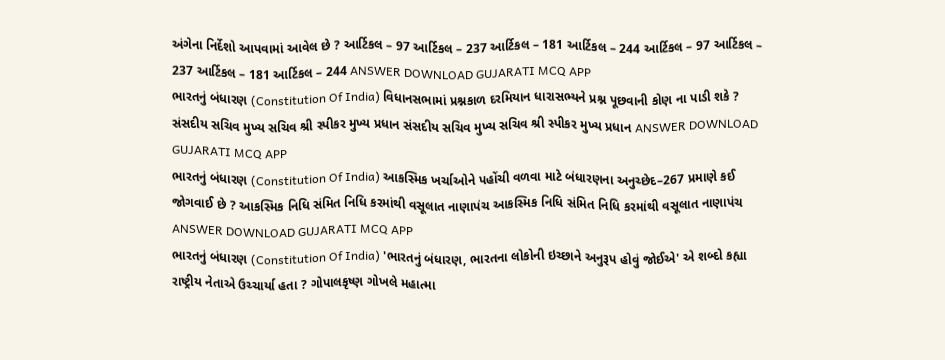અંગેના નિર્દેશો આપવામાં આવેલ છે ? આર્ટિકલ – 97 આર્ટિકલ – 237 આર્ટિકલ – 181 આર્ટિકલ – 244 આર્ટિકલ – 97 આર્ટિકલ – 237 આર્ટિકલ – 181 આર્ટિકલ – 244 ANSWER DOWNLOAD GUJARATI MCQ APP
ભારતનું બંધારણ (Constitution Of India) વિધાનસભામાં પ્રશ્નકાળ દરમિયાન ધારાસભ્યને પ્રશ્ન પૂછવાની કોણ ના પાડી શકે ? સંસદીય સચિવ મુખ્ય સચિવ શ્રી સ્પીકર મુખ્ય પ્રધાન સંસદીય સચિવ મુખ્ય સચિવ શ્રી સ્પીકર મુખ્ય પ્રધાન ANSWER DOWNLOAD GUJARATI MCQ APP
ભારતનું બંધારણ (Constitution Of India) આકસ્મિક ખર્ચાઓને પહોંચી વળવા માટે બંધારણના અનુચ્છેદ–267 પ્રમાણે કઈ જોગવાઈ છે ? આકસ્મિક નિધિ સંમિત નિધિ કરમાંથી વસૂલાત નાણાપંચ આકસ્મિક નિધિ સંમિત નિધિ કરમાંથી વસૂલાત નાણાપંચ ANSWER DOWNLOAD GUJARATI MCQ APP
ભારતનું બંધારણ (Constitution Of India) 'ભારતનું બંધારણ, ભારતના લોકોની ઇચ્છાને અનુરૂપ હોવું જોઈએ' એ શબ્દો કહ્યા રાષ્ટ્રીય નેતાએ ઉચ્ચાર્યા હતા ? ગોપાલકૃષ્ણ ગોખલે મહાત્મા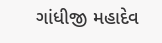ગાંધીજી મહાદેવ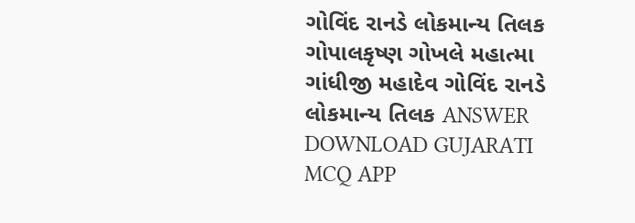ગોવિંદ રાનડે લોકમાન્ય તિલક ગોપાલકૃષ્ણ ગોખલે મહાત્મા ગાંધીજી મહાદેવ ગોવિંદ રાનડે લોકમાન્ય તિલક ANSWER DOWNLOAD GUJARATI MCQ APP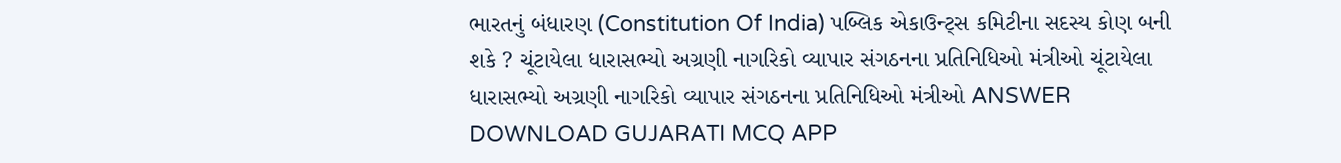ભારતનું બંધારણ (Constitution Of India) પબ્લિક એકાઉન્ટ્સ કમિટીના સદસ્ય કોણ બની શકે ? ચૂંટાયેલા ધારાસભ્યો અગ્રણી નાગરિકો વ્યાપાર સંગઠનના પ્રતિનિધિઓ મંત્રીઓ ચૂંટાયેલા ધારાસભ્યો અગ્રણી નાગરિકો વ્યાપાર સંગઠનના પ્રતિનિધિઓ મંત્રીઓ ANSWER DOWNLOAD GUJARATI MCQ APP